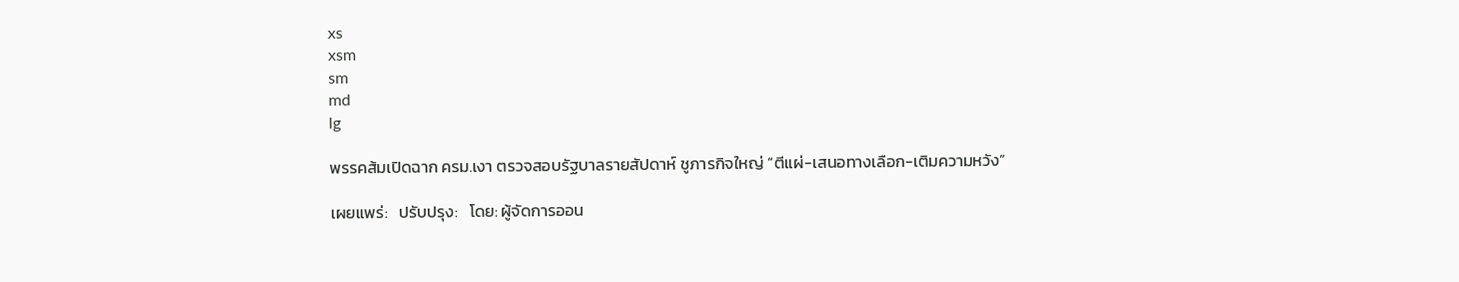xs
xsm
sm
md
lg

พรรคส้มเปิดฉาก ครม.เงา ตรวจสอบรัฐบาลรายสัปดาห์ ชูภารกิจใหญ่ “ตีแผ่-เสนอทางเลือก-เติมความหวัง”

เผยแพร่:   ปรับปรุง:   โดย: ผู้จัดการออน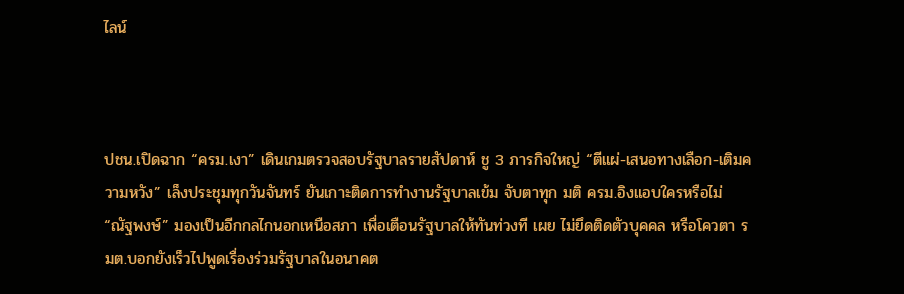ไลน์



ปชน.เปิดฉาก “ครม.เงา” เดินเกมตรวจสอบรัฐบาลรายสัปดาห์ ชู 3 ภารกิจใหญ่ “ตีแผ่-เสนอทางเลือก-เติมความหวัง” เล็งประชุมทุกวันจันทร์ ยันเกาะติดการทำงานรัฐบาลเข้ม จับตาทุก มติ ครม.อิงแอบใครหรือไม่ “ณัฐพงษ์” มองเป็นอีกกลไกนอกเหนือสภา เพื่อเตือนรัฐบาลให้ทันท่วงที เผย ไม่ยึดติดตัวบุคคล หรือโควตา รมต.บอกยังเร็วไปพูดเรื่องร่วมรัฐบาลในอนาคต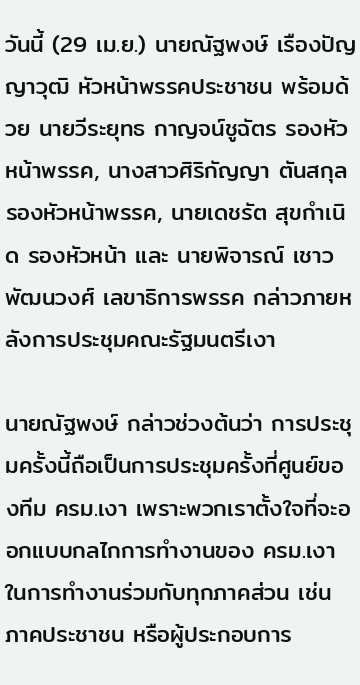วันนี้ (29 เม.ย.) นายณัฐพงษ์ เรืองปัญญาวุฒิ หัวหน้าพรรคประชาชน พร้อมด้วย นายวีระยุทธ กาญจน์ชูฉัตร รองหัวหน้าพรรค, นางสาวศิริกัญญา ตันสกุล รองหัวหน้าพรรค, นายเดชรัต สุขกําเนิด รองหัวหน้า และ นายพิจารณ์ เชาวพัฒนวงศ์ เลขาธิการพรรค กล่าวภายหลังการประชุมคณะรัฐมนตรีเงา

นายณัฐพงษ์ กล่าวช่วงต้นว่า การประชุมครั้งนี้ถือเป็นการประชุมครั้งที่ศูนย์ของทีม ครม.เงา เพราะพวกเราตั้งใจที่จะออกแบบกลไกการทำงานของ ครม.เงา ในการทำงานร่วมกับทุกภาคส่วน เช่น ภาคประชาชน หรือผู้ประกอบการ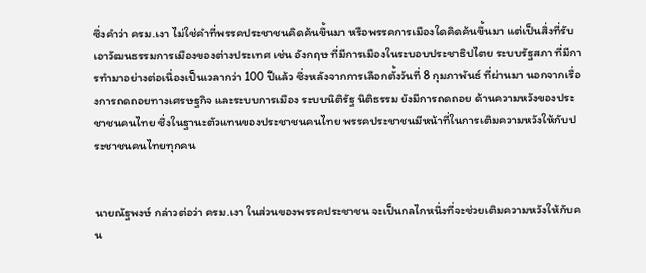ซึ่งคำว่า ครม.เงา ไม่ใช่คำที่พรรคประชาชนคิดค้นขึ้นมา หรือพรรคการเมืองใดคิดค้นขึ้นมา แต่เป็นสิ่งที่รับเอาวัฒนธรรมการเมืองของต่างประเทศ เช่น อังกฤษ ที่มีการเมืองในระบอบประชาธิปไตย ระบบรัฐสภา ที่มีการทำมาอย่างต่อเนื่องเป็นเวลากว่า 100 ปีแล้ว ซึ่งหลังจากการเลือกตั้งวันที่ 8 กุมภาพันธ์ ที่ผ่านมา นอกจากเรื่องการถดถอยทางเศรษฐกิจ และระบบการเมือง ระบบนิติรัฐ นิติธรรม ยังมีการถดถอย ด้านความหวังของประชาชนคนไทย ซึ่งในฐานะตัวแทนของประชาชนคนไทย พรรคประชาชนมีหน้าที่ในการเติมความหวังให้กับประชาชนคนไทยทุกคน


นายณัฐพงษ์ กล่าวต่อว่า ครม.เงา ในส่วนของพรรคประชาชน จะเป็นกลไกหนึ่งที่จะช่วยเติมความหวังให้กับคน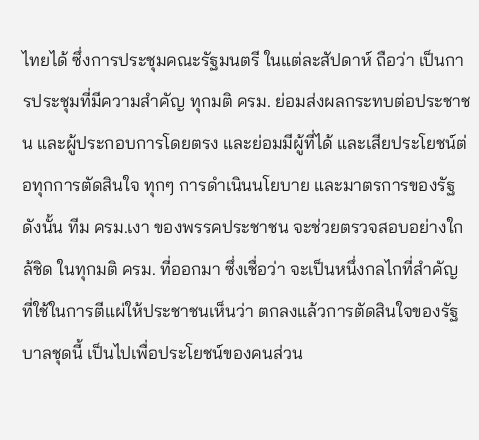ไทยได้ ซึ่งการประชุมคณะรัฐมนตรี ในแต่ละสัปดาห์ ถือว่า เป็นการประชุมที่มีความสำคัญ ทุกมติ ครม. ย่อมส่งผลกระทบต่อประชาชน และผู้ประกอบการโดยตรง และย่อมมีผู้ที่ได้ และเสียประโยชน์ต่อทุกการตัดสินใจ ทุกๆ การดำเนินนโยบาย และมาตรการของรัฐ ดังนั้น ทีม ครม.เงา ของพรรคประชาชน จะช่วยตรวจสอบอย่างใกล้ชิด ในทุกมติ ครม. ที่ออกมา ซึ่งเชื่อว่า จะเป็นหนึ่งกลไกที่สำคัญ ที่ใช้ในการตีแผ่ให้ประชาชนเห็นว่า ตกลงแล้วการตัดสินใจของรัฐบาลชุดนี้ เป็นไปเพื่อประโยชน์ของคนส่วน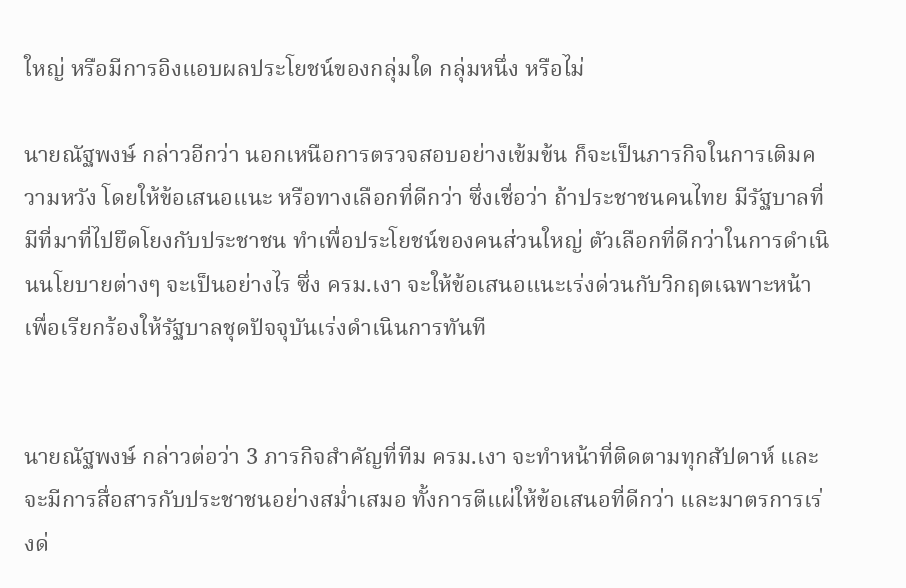ใหญ่ หรือมีการอิงแอบผลประโยชน์ของกลุ่มใด กลุ่มหนึ่ง หรือไม่

นายณัฐพงษ์ กล่าวอีกว่า นอกเหนือการตรวจสอบอย่างเข้มข้น ก็จะเป็นภารกิจในการเติมความหวัง โดยให้ข้อเสนอแนะ หรือทางเลือกที่ดีกว่า ซึ่งเชื่อว่า ถ้าประชาชนคนไทย มีรัฐบาลที่มีที่มาที่ไปยึดโยงกับประชาชน ทำเพื่อประโยชน์ของคนส่วนใหญ่ ตัวเลือกที่ดีกว่าในการดำเนินนโยบายต่างๆ จะเป็นอย่างไร ซึ่ง ครม.เงา จะให้ข้อเสนอแนะเร่งด่วนกับวิกฤตเฉพาะหน้า เพื่อเรียกร้องให้รัฐบาลชุดปัจจุบันเร่งดำเนินการทันที


นายณัฐพงษ์ กล่าวต่อว่า 3 ภารกิจสำคัญที่ทีม ครม.เงา จะทำหน้าที่ติดตามทุกสัปดาห์ และจะมีการสื่อสารกับประชาชนอย่างสม่ำเสมอ ทั้งการตีแผ่ให้ข้อเสนอที่ดีกว่า และมาตรการเร่งด่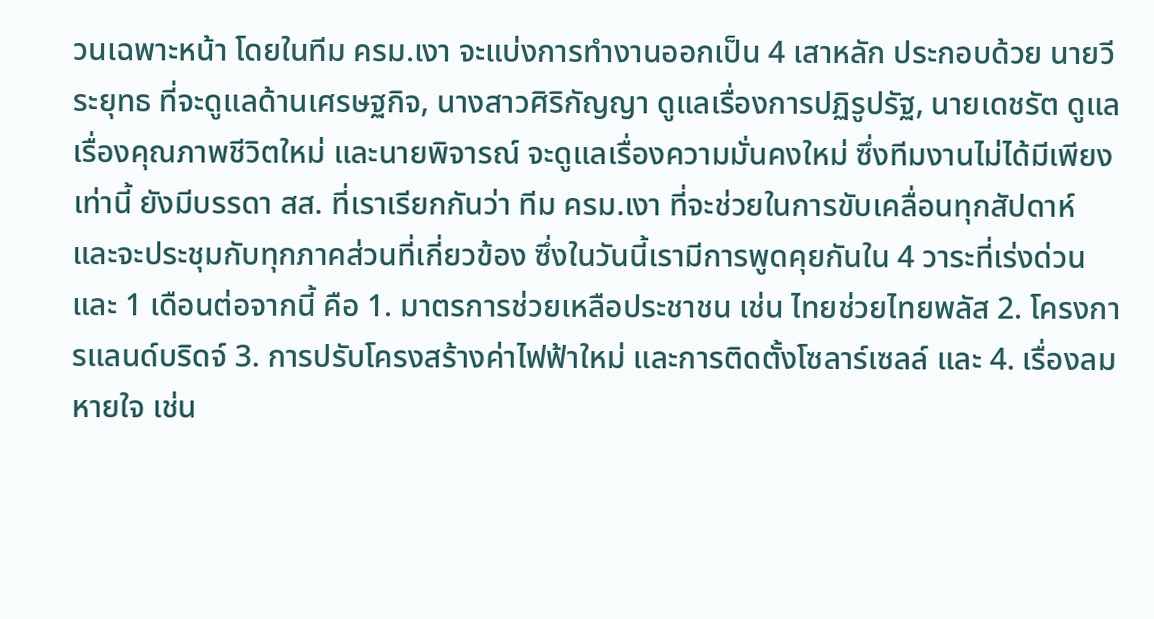วนเฉพาะหน้า โดยในทีม ครม.เงา จะแบ่งการทำงานออกเป็น 4 เสาหลัก ประกอบด้วย นายวีระยุทธ ที่จะดูแลด้านเศรษฐกิจ, นางสาวศิริกัญญา ดูแลเรื่องการปฏิรูปรัฐ, นายเดชรัต ดูแลเรื่องคุณภาพชีวิตใหม่ และนายพิจารณ์ จะดูแลเรื่องความมั่นคงใหม่ ซึ่งทีมงานไม่ได้มีเพียงเท่านี้ ยังมีบรรดา สส. ที่เราเรียกกันว่า ทีม ครม.เงา ที่จะช่วยในการขับเคลื่อนทุกสัปดาห์ และจะประชุมกับทุกภาคส่วนที่เกี่ยวข้อง ซึ่งในวันนี้เรามีการพูดคุยกันใน 4 วาระที่เร่งด่วน และ 1 เดือนต่อจากนี้ คือ 1. มาตรการช่วยเหลือประชาชน เช่น ไทยช่วยไทยพลัส 2. โครงการแลนด์บริดจ์ 3. การปรับโครงสร้างค่าไฟฟ้าใหม่ และการติดตั้งโซลาร์เซลล์ และ 4. เรื่องลมหายใจ เช่น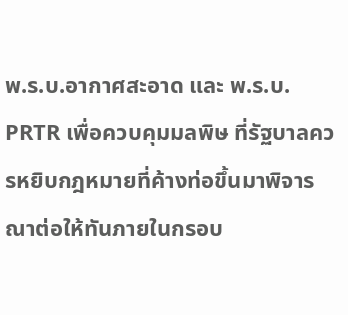พ.ร.บ.อากาศสะอาด และ พ.ร.บ. PRTR เพื่อควบคุมมลพิษ ที่รัฐบาลควรหยิบกฎหมายที่ค้างท่อขึ้นมาพิจารณาต่อให้ทันภายในกรอบ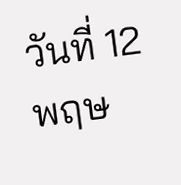วันที่ 12 พฤษ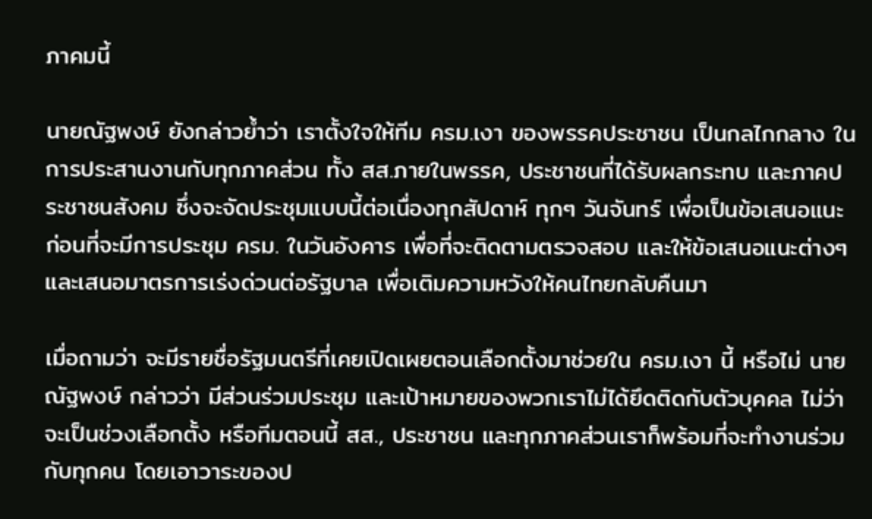ภาคมนี้

นายณัฐพงษ์ ยังกล่าวย้ำว่า เราตั้งใจให้ทีม ครม.เงา ของพรรคประชาชน เป็นกลไกกลาง ในการประสานงานกับทุกภาคส่วน ทั้ง สส.ภายในพรรค, ประชาชนที่ได้รับผลกระทบ และภาคประชาชนสังคม ซึ่งจะจัดประชุมแบบนี้ต่อเนื่องทุกสัปดาห์ ทุกๆ วันจันทร์ เพื่อเป็นข้อเสนอแนะ ก่อนที่จะมีการประชุม ครม. ในวันอังคาร เพื่อที่จะติดตามตรวจสอบ และให้ข้อเสนอแนะต่างๆ และเสนอมาตรการเร่งด่วนต่อรัฐบาล เพื่อเติมความหวังให้คนไทยกลับคืนมา

เมื่อถามว่า จะมีรายชื่อรัฐมนตรีที่เคยเปิดเผยตอนเลือกตั้งมาช่วยใน ครม.เงา นี้ หรือไม่ นายณัฐพงษ์ กล่าวว่า มีส่วนร่วมประชุม และเป้าหมายของพวกเราไม่ได้ยึดติดกับตัวบุคคล ไม่ว่าจะเป็นช่วงเลือกตั้ง หรือทีมตอนนี้ สส., ประชาชน และทุกภาคส่วนเราก็พร้อมที่จะทำงานร่วมกับทุกคน โดยเอาวาระของป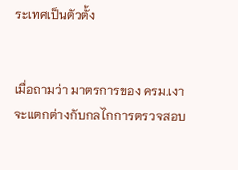ระเทศเป็นตัวตั้ง


เมื่อถามว่า มาตรการของ ครม.เงา จะแตกต่างกับกลไกการตรวจสอบ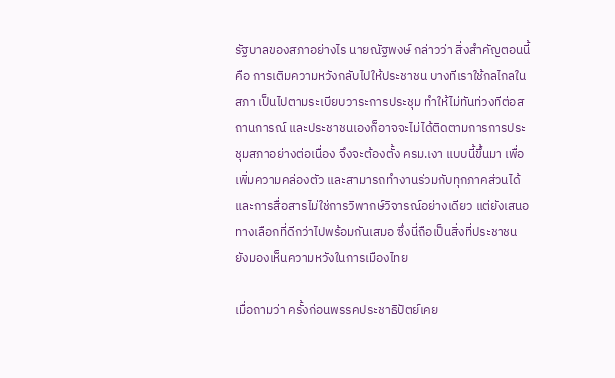รัฐบาลของสภาอย่างไร นายณัฐพงษ์ กล่าวว่า สิ่งสำคัญตอนนี้ คือ การเติมความหวังกลับไปให้ประชาชน บางทีเราใช้กลไกลในสภา เป็นไปตามระเบียบวาระการประชุม ทำให้ไม่ทันท่วงทีต่อสถานการณ์ และประชาชนเองก็อาจจะไม่ได้ติดตามการการประชุมสภาอย่างต่อเนื่อง จึงจะต้องตั้ง ครม.เงา แบบนี้ขึ้นมา เพื่อเพิ่มความคล่องตัว และสามารถทำงานร่วมกับทุกภาคส่วนได้ และการสื่อสารไม่ใช่การวิพากษ์วิจารณ์อย่างเดียว แต่ยังเสนอทางเลือกที่ดีกว่าไปพร้อมกันเสมอ ซึ่งนี่ถือเป็นสิ่งที่ประชาชนยังมองเห็นความหวังในการเมืองไทย

เมื่อถามว่า ครั้งก่อนพรรคประชาธิปัตย์เคย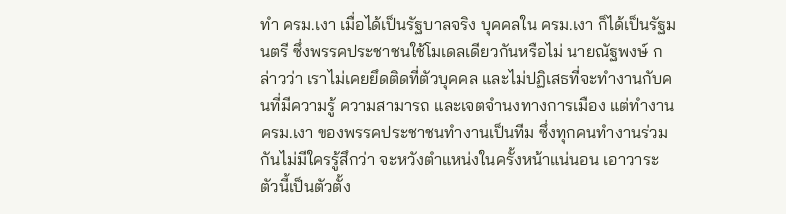ทำ ครม.เงา เมื่อได้เป็นรัฐบาลจริง บุคคลใน ครม.เงา ก็ได้เป็นรัฐมนตรี ซึ่งพรรคประชาชนใช้โมเดลเดียวกันหรือไม่ นายณัฐพงษ์ กล่าวว่า เราไม่เคยยึดติดที่ตัวบุคคล และไม่ปฏิเสธที่จะทำงานกับคนที่มีความรู้ ความสามารถ และเจตจำนงทางการเมือง แต่ทำงาน ครม.เงา ของพรรคประชาชนทำงานเป็นทีม ซึ่งทุกคนทำงานร่วมกันไม่มีใครรู้สึกว่า จะหวังตำแหน่งในครั้งหน้าแน่นอน เอาวาระตัวนี้เป็นตัวตั้ง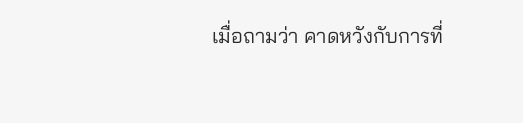เมื่อถามว่า คาดหวังกับการที่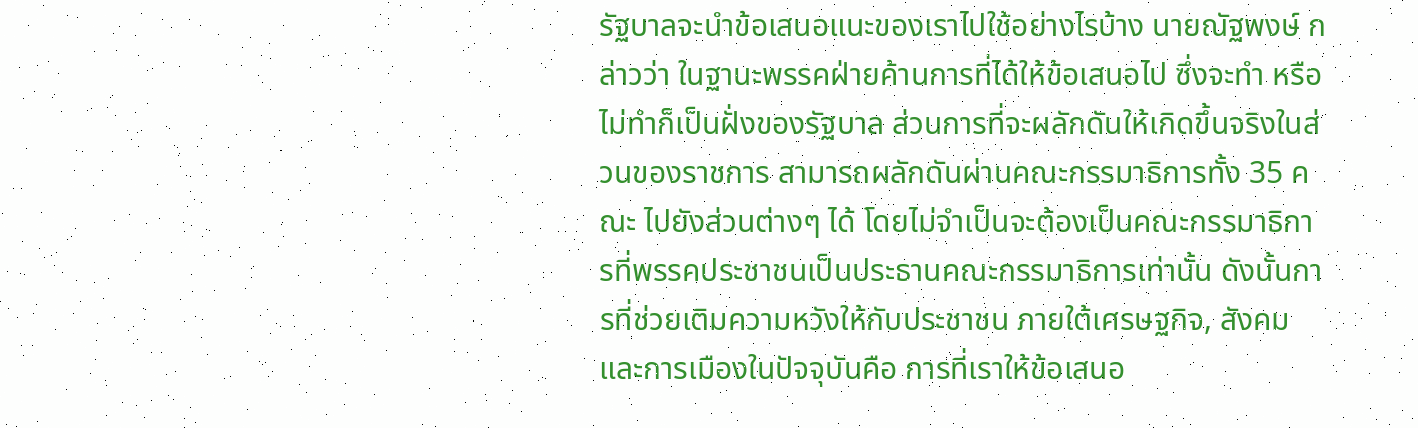รัฐบาลจะนำข้อเสนอแนะของเราไปใช้อย่างไรบ้าง นายณัฐพงษ์ กล่าวว่า ในฐานะพรรคฝ่ายค้านการที่ได้ให้ข้อเสนอไป ซึ่งจะทำ หรือไม่ทำก็เป็นฝั่งของรัฐบาล ส่วนการที่จะผลักดันให้เกิดขึ้นจริงในส่วนของราชการ สามารถผลักดันผ่านคณะกรรมาธิการทั้ง 35 คณะ ไปยังส่วนต่างๆ ได้ โดยไม่จำเป็นจะต้องเป็นคณะกรรมาธิการที่พรรคประชาชนเป็นประธานคณะกรรมาธิการเท่านั้น ดังนั้นการที่ช่วยเติมความหวังให้กับประชาชน ภายใต้เศรษฐกิจ, สังคม และการเมืองในปัจจุบันคือ การที่เราให้ข้อเสนอ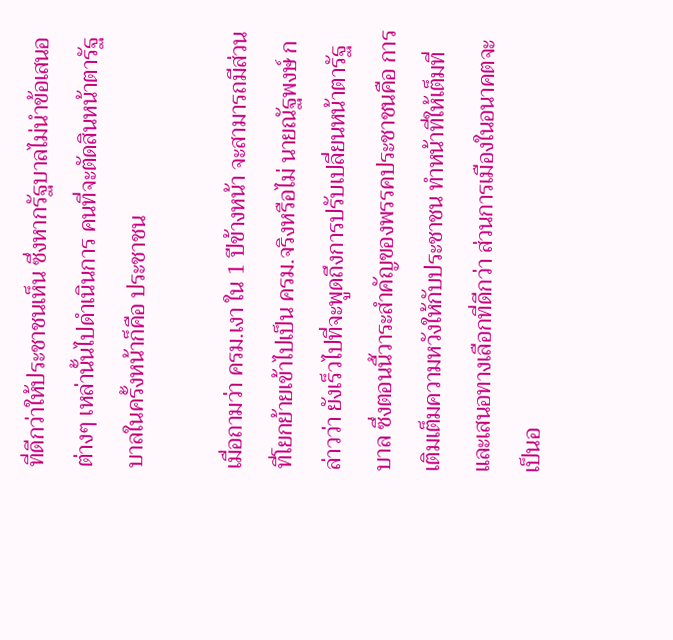ที่ดีกว่าให้ประชาชนเห็น ซึ่งหากรัฐบาลไม่นำข้อเสนอต่างๆ เหล่านั้นไปดำเนินการ คนที่จะตัดสินหน้าตารัฐบาลในครั้งหน้าก็คือ ประชาชน

เมื่อถามว่า ครม.เงา ใน 1 ปีข้างหน้า จะสามารถมีส่วนที่โยกย้ายเข้าไปเป็น ครม.จริงหรือไม่ นายณัฐพงษ์ กล่าวว่า ยังเร็วไปที่จะพูดถึงการปรับเปลี่ยนหน้าตารัฐบาล ซึ่งตอนนี้วาระสำคัญของพรรคประชาชนคือ การเติมเต็มความหวังให้กับประชาชน ทำหน้าที่ให้เต็มที่ และเสนอทางเลือกที่ดีกว่า ส่วนการเมืองในอนาคตจะเป็นอ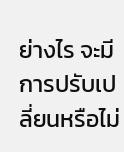ย่างไร จะมีการปรับเปลี่ยนหรือไม่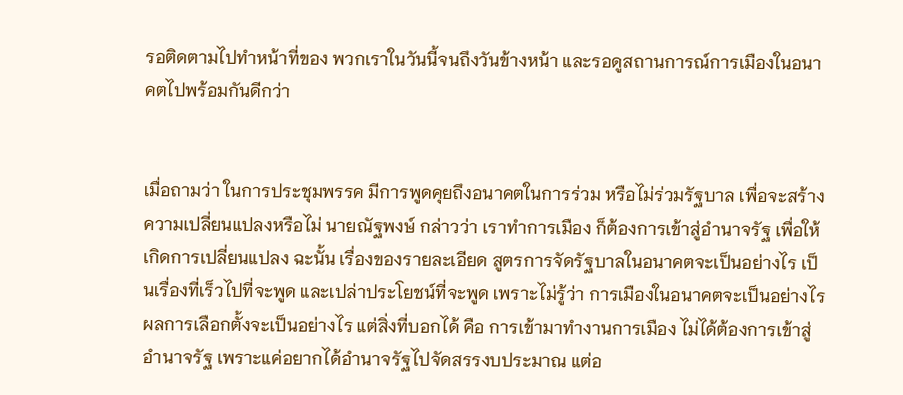รอติดตามไปทำหน้าที่ของ พวกเราในวันนี้จนถึงวันข้างหน้า และรอดูสถานการณ์การเมืองในอนาคตไปพร้อมกันดีกว่า


เมื่อถามว่า ในการประชุมพรรค มีการพูดคุยถึงอนาคตในการร่วม หรือไม่ร่วมรัฐบาล เพื่อจะสร้างความเปลี่ยนแปลงหรือไม่ นายณัฐพงษ์ กล่าวว่า เราทำการเมือง ก็ต้องการเข้าสู่อำนาจรัฐ เพื่อให้เกิดการเปลี่ยนแปลง ฉะนั้น เรื่องของรายละเอียด สูตรการจัดรัฐบาลในอนาคตจะเป็นอย่างไร เป็นเรื่องที่เร็วไปที่จะพูด และเปล่าประโยชน์ที่จะพูด เพราะไม่รู้ว่า การเมืองในอนาคตจะเป็นอย่างไร ผลการเลือกตั้งจะเป็นอย่างไร แต่สิ่งที่บอกได้ คือ การเข้ามาทำงานการเมือง ไม่ได้ต้องการเข้าสู่อำนาจรัฐ เพราะแค่อยากได้อำนาจรัฐไปจัดสรรงบประมาณ แต่อ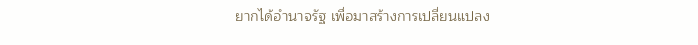ยากได้อำนาจรัฐ เพื่อมาสร้างการเปลี่ยนแปลง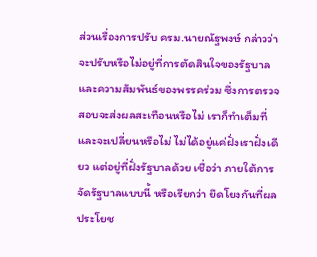ส่วนเรื่องการปรับ ครม.นายณัฐพงษ์ กล่าวว่า จะปรับหรือไม่อยู่ที่การตัดสินใจของรัฐบาล และความสัมพันธ์ของพรรคร่วม ซึ่งการตรวจสอบจะส่งผลสะเทือนหรือไม่ เราก็ทำเต็มที่ และจะเปลี่ยนหรือไม่ ไม่ได้อยู่แค่ฝั่งเราฝั่งเดียว แต่อยู่ที่ฝั่งรัฐบาลด้วย เชื่อว่า ภายใต้การจัดรัฐบาลแบบนี้ หรือเรียกว่า ยึดโยงกันที่ผลประโยช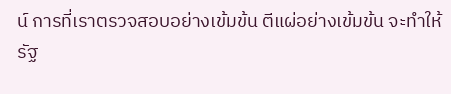น์ การที่เราตรวจสอบอย่างเข้มข้น ตีแผ่อย่างเข้มข้น จะทำให้รัฐ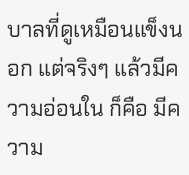บาลที่ดูเหมือนแข็งนอก แต่จริงๆ แล้วมีความอ่อนใน ก็คือ มีความ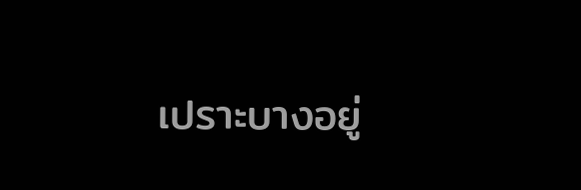เปราะบางอยู่